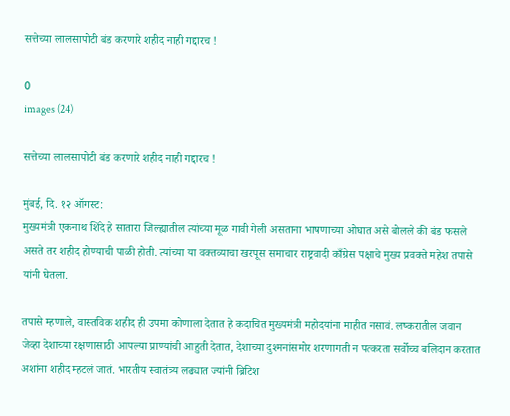सत्तेच्या लालसापोटी बंड करणारे शहीद नाही गद्दारच !

0
images (24)

सत्तेच्या लालसापोटी बंड करणारे शहीद नाही गद्दारच !

मुंबई, दि. १२ ऑगस्ट:
मुख्यमंत्री एकनाथ शिंदे हे सातारा जिल्ह्यातील त्यांच्या मूळ गावी गेली असताना भाषणाच्या ओघात असे बोलले की बंड फसले असते तर शहीद होण्याची पाळी होती. त्यांच्या या वक्तव्याचा खरपूस समाचार राष्ट्रवादी काँग्रेस पक्षाचे मुख्य प्रवक्ते महेश तपासे यांनी घेतला.

तपासे म्हणाले, वास्तविक शहीद ही उपमा कोणाला देतात हे कदाचित मुख्यमंत्री महोदयांना माहीत नसावं. लष्करातील जवान जेव्हा देशाच्या रक्षणासाठी आपल्या प्राण्यांची आहुती देतात, देशाच्या दुश्मनांसमोर शरणागती न पत्करता सर्वोच्च बलिदान करतात अशांना शहीद म्हटलं जातं. भारतीय स्वातंत्र्य लढ्यात ज्यांनी ब्रिटिश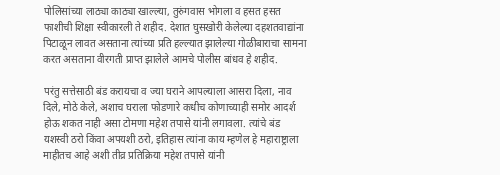पोलिसांच्या लाठ्या काठ्या खाल्ल्या, तुरुंगवास भोगला व हसत हसत फाशीची शिक्षा स्वीकारली ते शहीद. देशात घुसखोरी केलेल्या दहशतवाद्यांना पिटाळून लावत असताना त्यांच्या प्रति हल्ल्यात झालेल्या गोळीबाराचा सामना करत असताना वीरगती प्राप्त झालेले आमचे पोलीस बांधव हे शहीद.

परंतु सत्तेसाठी बंड करायचा व ज्या घराने आपल्याला आसरा दिला, नाव दिले, मोठे केले, अशाच घराला फोडणारे कधीच कोणाच्याही समोर आदर्श होऊ शकत नाही असा टोमणा महेश तपासे यांनी लगावला. त्यांचे बंड यशस्वी ठरो किंवा अपयशी ठरो, इतिहास त्यांना काय म्हणेल हे महाराष्ट्राला माहीतच आहे अशी तीव्र प्रतिक्रिया महेश तपासे यांनी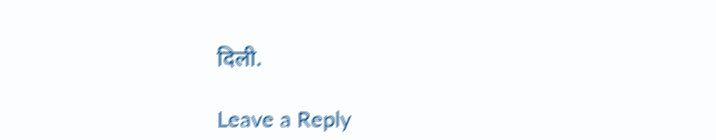दिली.

Leave a Reply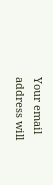Your email address will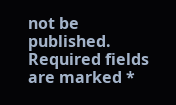not be published. Required fields are marked *